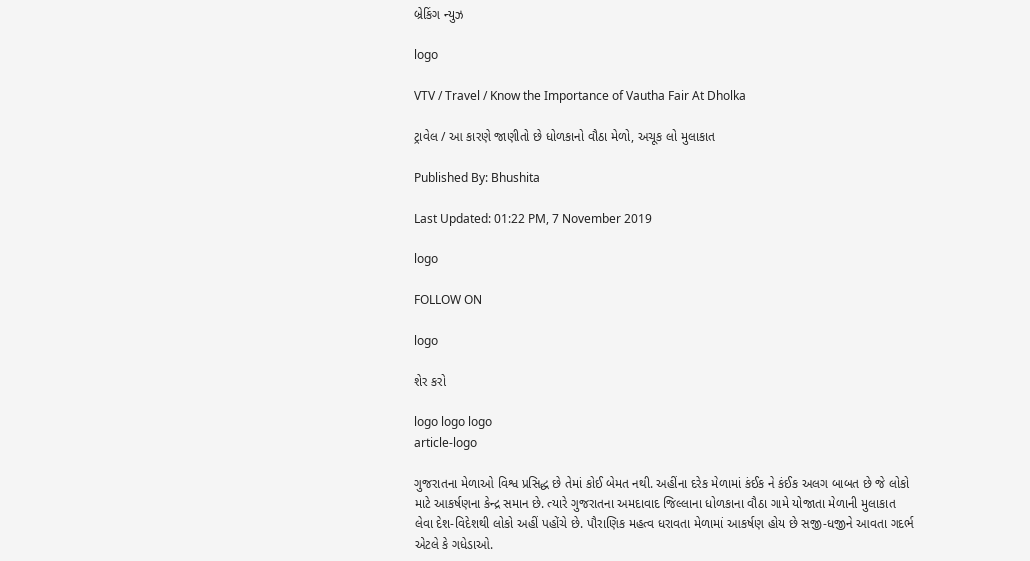બ્રેકિંગ ન્યુઝ

logo

VTV / Travel / Know the Importance of Vautha Fair At Dholka

ટ્રાવેલ / આ કારણે જાણીતો છે ધોળકાનો વૌઠા મેળો, અચૂક લો મુલાકાત

Published By: Bhushita

Last Updated: 01:22 PM, 7 November 2019

logo

FOLLOW ON

logo

શેર કરો

logo logo logo
article-logo

ગુજરાતના મેળાઓ વિશ્વ પ્રસિદ્ધ છે તેમાં કોઈ બેમત નથી. અહીંના દરેક મેળામાં કંઈક ને કંઈક અલગ બાબત છે જે લોકો માટે આકર્ષણના કેન્દ્ર સમાન છે. ત્યારે ગુજરાતના અમદાવાદ જિલ્લાના ધોળકાના વૌઠા ગામે યોજાતા મેળાની મુલાકાત લેવા દેશ-વિદેશથી લોકો અહીં પહોંચે છે. પૌરાણિક મહત્વ ધરાવતા મેળામાં આકર્ષણ હોય છે સજી-ધજીને આવતા ગદર્ભ એટલે કે ગધેડાઓ.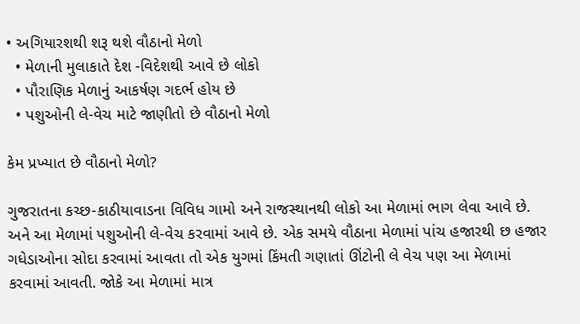• અગિયારશથી શરૂ થશે વૌઠાનો મેળો
  • મેળાની મુલાકાતે દેશ -વિદેશથી આવે છે લોકો
  • પૌરાણિક મેળાનું આકર્ષણ ગદર્ભ હોય છે
  • પશુઓની લે-વેચ માટે જાણીતો છે વૌઠાનો મેળો

કેમ પ્રખ્યાત છે વૌઠાનો મેળો?

ગુજરાતના કચ્છ-કાઠીયાવાડના વિવિધ ગામો અને રાજસ્થાનથી લોકો આ મેળામાં ભાગ લેવા આવે છે. અને આ મેળામાં પશુઓની લે-વેચ કરવામાં આવે છે. એક સમયે વૌઠાના મેળામાં પાંચ હજારથી છ હજાર ગધેડાઓના સોદા કરવામાં આવતા તો એક યુગમાં કિંમતી ગણાતાં ઊંટોની લે વેચ પણ આ મેળામાં કરવામાં આવતી. જોકે આ મેળામાં માત્ર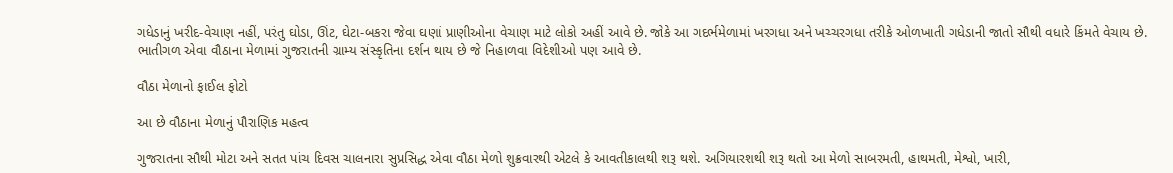ગધેડાનું ખરીદ-વેચાણ નહીં, પરંતુ ઘોડા, ઊંટ, ઘેટા-બકરા જેવા ઘણાં પ્રાણીઓના વેચાણ માટે લોકો અહીં આવે છે. જોકે આ ગદર્ભમેળામાં ખરગધા અને ખચ્ચરગધા તરીકે ઓળખાતી ગધેડાની જાતો સૌથી વધારે કિંમતે વેચાય છે. ભાતીગળ એવા વૌઠાના મેળામાં ગુજરાતની ગ્રામ્ય સંસ્કૃતિના દર્શન થાય છે જે નિહાળવા વિદેશીઓ પણ આવે છે.

વૌઠા મેળાનો ફાઈલ ફોટો

આ છે વૌઠાના મેળાનું પૌરાણિક મહત્વ

ગુજરાતના સૌથી મોટા અને સતત પાંચ દિવસ ચાલનારા સુપ્રસિદ્ધ એવા વૌઠા મેળો શુક્રવારથી એટલે કે આવતીકાલથી શરૂ થશે. અગિયારશથી શરૂ થતો આ મેળો સાબરમતી, હાથમતી, મેશ્વો, ખારી,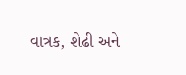વાત્રક, શેઢી અને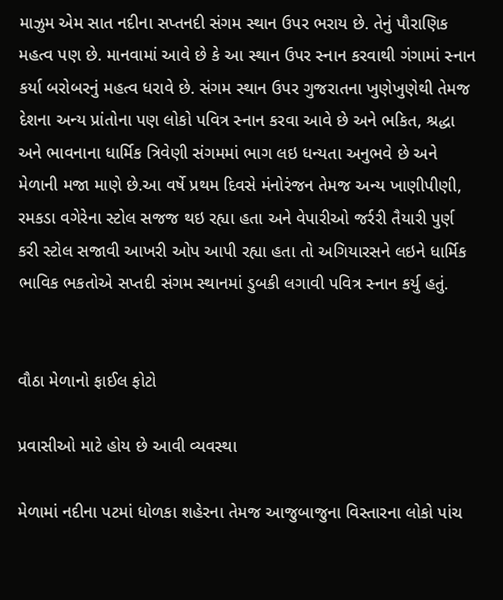માઝુમ એમ સાત નદીના સપ્તનદી સંગમ સ્થાન ઉપર ભરાય છે. તેનું પૌરાણિક મહત્વ પણ છે. માનવામાં આવે છે કે આ સ્થાન ઉપર સ્નાન કરવાથી ગંગામાં સ્નાન કર્યા બરોબરનું મહત્વ ધરાવે છે. સંગમ સ્થાન ઉપર ગુજરાતના ખુણેખુણેથી તેમજ દેશના અન્ય પ્રાંતોના પણ લોકો પવિત્ર સ્નાન કરવા આવે છે અને ભકિત, શ્રદ્ધા અને ભાવનાના ધાર્મિક ત્રિવેણી સંગમમાં ભાગ લઇ ધન્યતા અનુભવે છે અને મેળાની મજા માણે છે.આ વર્ષે પ્રથમ દિવસે મંનોરંજન તેમજ અન્ય ખાણીપીણી, રમકડા વગેરેના સ્ટોલ સજજ થઇ રહ્યા હતા અને વેપારીઓ જર્રરી તૈયારી પુર્ણ કરી સ્ટોલ સજાવી આખરી ઓપ આપી રહ્યા હતા તો અગિયારસને લઇને ધાર્મિક ભાવિક ભકતોએ સપ્તદી સંગમ સ્થાનમાં ડુબકી લગાવી પવિત્ર સ્નાન કર્યુ હતું.


વૌઠા મેળાનો ફાઈલ ફોટો

પ્રવાસીઓ માટે હોય છે આવી વ્યવસ્થા

મેળામાં નદીના પટમાં ધોળકા શહેરના તેમજ આજુબાજુના વિસ્તારના લોકો પાંચ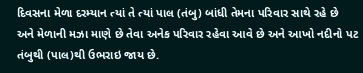દિવસના મેળા દરમ્યાન ત્યાં તે ત્યાં પાલ (તંબુ) બાંધી તેમના પરિવાર સાથે રહે છે અને મેળાની મઝા માણે છે તેવા અનેક પરિવાર રહેવા આવે છે અને આખો નદીનો પટ તંબુથી (પાલ)થી ઉભરાઇ જાય છે.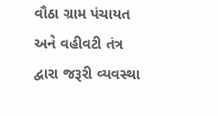વૌઠા ગ્રામ પંચાયત અને વહીવટી તંત્ર દ્વારા જરૂરી વ્યવસ્થા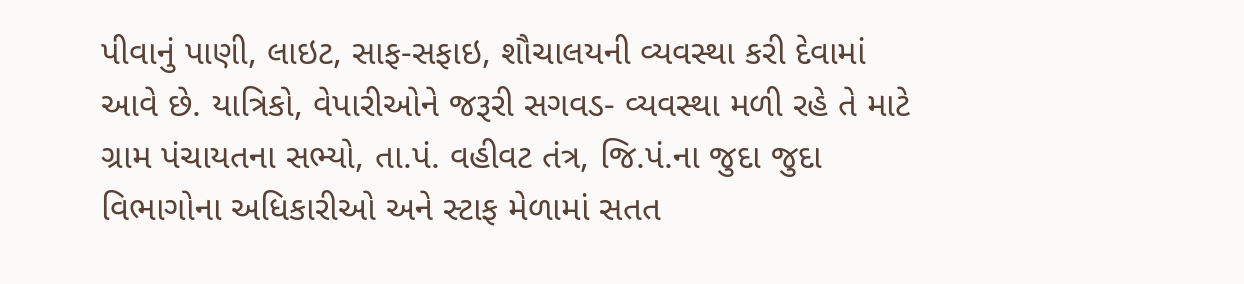પીવાનું પાણી, લાઇટ, સાફ-સફાઇ, શૌચાલયની વ્યવસ્થા કરી દેવામાં આવે છે. યાત્રિકો, વેપારીઓને જરૂરી સગવડ- વ્યવસ્થા મળી રહે તે માટે ગ્રામ પંચાયતના સભ્યો, તા.પં. વહીવટ તંત્ર, જિ.પં.ના જુદા જુદા વિભાગોના અધિકારીઓ અને સ્ટાફ મેળામાં સતત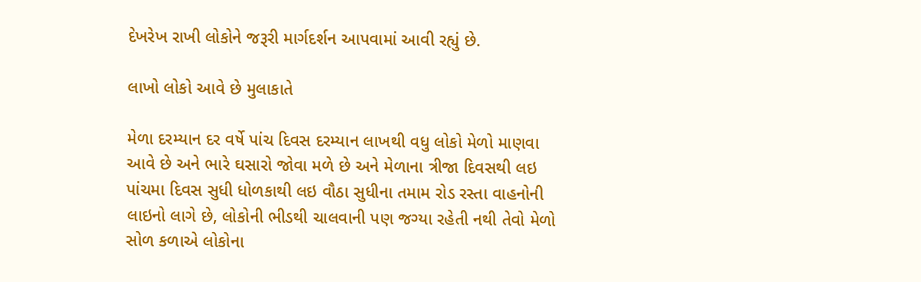દેખરેખ રાખી લોકોને જરૂરી માર્ગદર્શન આપવામાં આવી રહ્યું છે.

લાખો લોકો આવે છે મુલાકાતે

મેળા દરમ્યાન દર વર્ષે પાંચ દિવસ દરમ્યાન લાખથી વધુ લોકો મેળો માણવા આવે છે અને ભારે ઘસારો જોવા મળે છે અને મેળાના ત્રીજા દિવસથી લઇ પાંચમા દિવસ સુધી ધોળકાથી લઇ વૌઠા સુધીના તમામ રોડ રસ્તા વાહનોની લાઇનો લાગે છે, લોકોની ભીડથી ચાલવાની પણ જગ્યા રહેતી નથી તેવો મેળો સોળ કળાએ લોકોના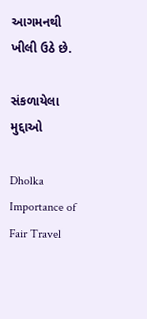આગમનથી ખીલી ઉઠે છે.

સંકળાયેલા મુદ્દાઓ

Dholka Importance of Fair Travel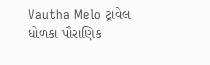Vautha Melo ટ્રાવેલ ધોળકા પૌરાણિક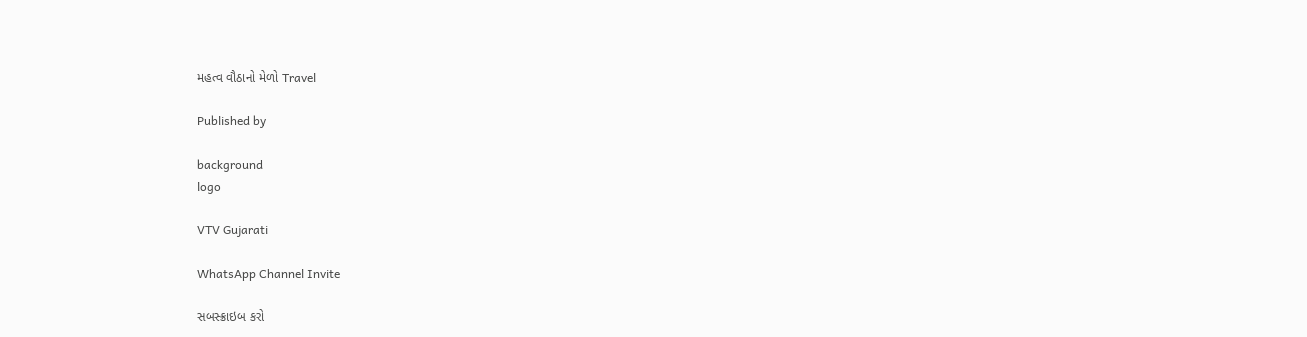મહત્વ વૌઠાનો મેળો Travel

Published by

background
logo

VTV Gujarati

WhatsApp Channel Invite

સબસ્ક્રાઇબ કરો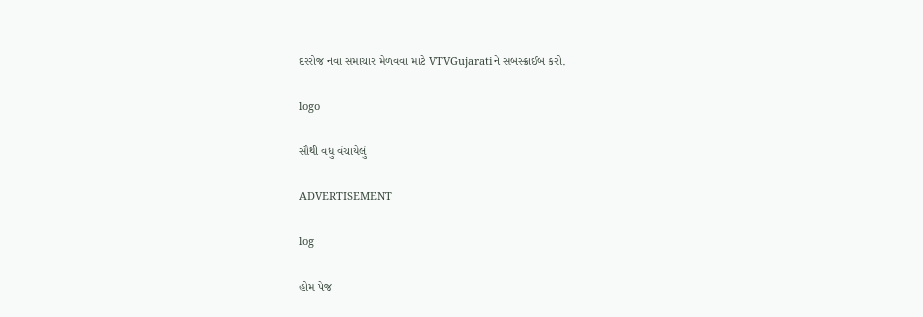દરરોજ નવા સમાચાર મેળવવા માટે VTVGujaratiને સબસ્ક્રાઈબ કરો.

logo

સૌથી વધુ વંચાયેલું

ADVERTISEMENT

log

હોમ પેજ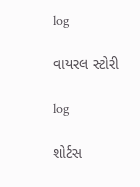log

વાયરલ સ્ટોરી

log

શોર્ટસ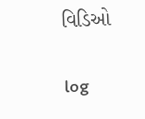વિડિઓ

log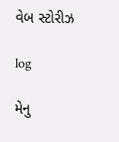વેબ સ્ટોરીઝ

log

મેનુ